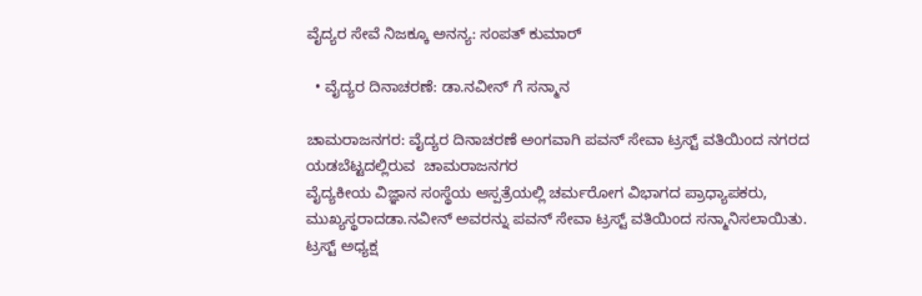ವೈದ್ಯರ ಸೇವೆ ನಿಜಕ್ಕೂ ಅನನ್ಯ: ಸಂಪತ್ ಕುಮಾರ್

  • ವೈದ್ಯರ ದಿನಾಚರಣೆ: ಡಾ.ನವೀನ್ ಗೆ ಸನ್ಮಾನ

ಚಾಮರಾಜನಗರ: ವೈದ್ಯರ ದಿನಾಚರಣೆ ಅಂಗವಾಗಿ ಪವನ್ ಸೇವಾ ಟ್ರಸ್ಟ್ ವತಿಯಿಂದ ನಗರದ ಯಡಬೆಟ್ಟದಲ್ಲಿರುವ  ಚಾಮರಾಜನಗರ
ವೈದ್ಯಕೀಯ ವಿಜ್ಞಾನ ಸಂಸ್ಥೆಯ ಆಸ್ಪತ್ರೆಯಲ್ಲಿ ಚರ್ಮರೋಗ ವಿಭಾಗದ ಪ್ರಾಧ್ಯಾಪಕರು, ಮುಖ್ಯಸ್ಥರಾದಡಾ.ನವೀನ್ ಅವರನ್ನು ಪವನ್ ಸೇವಾ ಟ್ರಸ್ಟ್ ವತಿಯಿಂದ ಸನ್ಮಾನಿಸಲಾಯಿತು.
ಟ್ರಸ್ಟ್ ಅಧ್ಯಕ್ಷ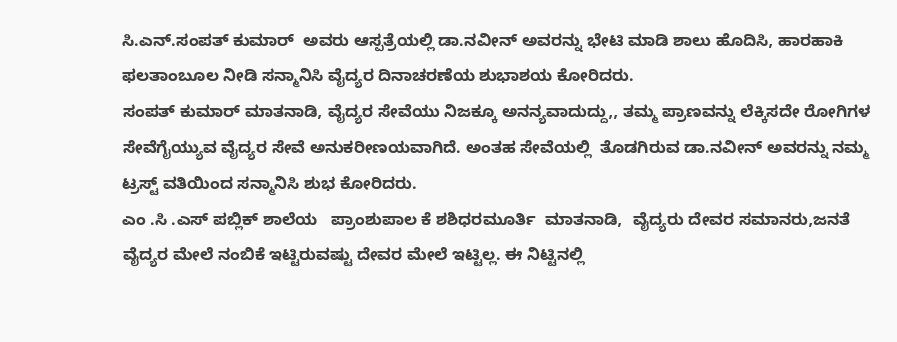ಸಿ.ಎನ್.ಸಂಪತ್ ಕುಮಾರ್  ಅವರು ಆಸ್ಪತ್ರೆಯಲ್ಲಿ ಡಾ.ನವೀನ್ ಅವರನ್ನು ಭೇಟಿ ಮಾಡಿ ಶಾಲು ಹೊದಿಸಿ, ಹಾರಹಾಕಿ ಫಲತಾಂಬೂಲ ನೀಡಿ ಸನ್ಮಾನಿಸಿ ವೈದ್ಯರ ದಿನಾಚರಣೆಯ ಶುಭಾಶಯ ಕೋರಿದರು.
ಸಂಪತ್ ಕುಮಾರ್ ಮಾತನಾಡಿ, ವೈದ್ಯರ ಸೇವೆಯು ನಿಜಕ್ಕೂ ಅನನ್ಯವಾದುದ್ದು,, ತಮ್ಮ ಪ್ರಾಣವನ್ನು ಲೆಕ್ಕಿಸದೇ ರೋಗಿಗಳ ಸೇವೆಗೈಯ್ಯುವ ವೈದ್ಯರ ಸೇವೆ ಅನುಕರೀಣಯವಾಗಿದೆ. ಅಂತಹ ಸೇವೆಯಲ್ಲಿ  ತೊಡಗಿರುವ ಡಾ.ನವೀನ್ ಅವರನ್ನು ನಮ್ಮ ಟ್ರಸ್ಟ್ ವತಿಯಿಂದ ಸನ್ಮಾನಿಸಿ ಶುಭ ಕೋರಿದರು.
ಎಂ .ಸಿ .ಎಸ್ ಪಬ್ಲಿಕ್ ಶಾಲೆಯ   ಪ್ರಾಂಶುಪಾಲ ಕೆ ಶಶಿಧರಮೂರ್ತಿ  ಮಾತನಾಡಿ,  ವೈದ್ಯರು ದೇವರ ಸಮಾನರು,ಜನತೆ ವೈದ್ಯರ ಮೇಲೆ ನಂಬಿಕೆ ಇಟ್ಟಿರುವಷ್ಟು ದೇವರ ಮೇಲೆ ಇಟ್ಟಿಲ್ಲ. ಈ ನಿಟ್ಟಿನಲ್ಲಿ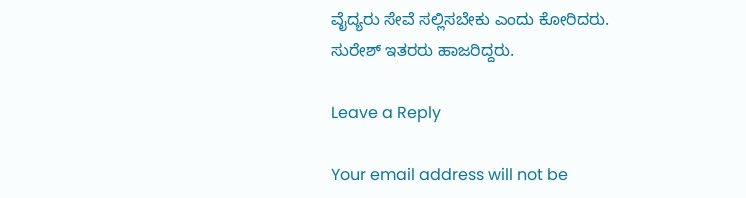ವೈದ್ಯರು ಸೇವೆ ಸಲ್ಲಿಸಬೇಕು ಎಂದು ಕೋರಿದರು.
ಸುರೇಶ್ ಇತರರು ಹಾಜರಿದ್ದರು.

Leave a Reply

Your email address will not be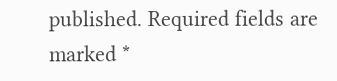published. Required fields are marked *